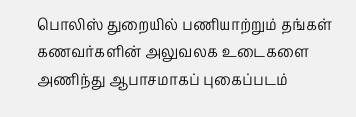பொலிஸ் துறையில் பணியாற்றும் தங்கள் கணவர்களின் அலுவலக உடைகளை அணிந்து ஆபாசமாகப் புகைப்படம்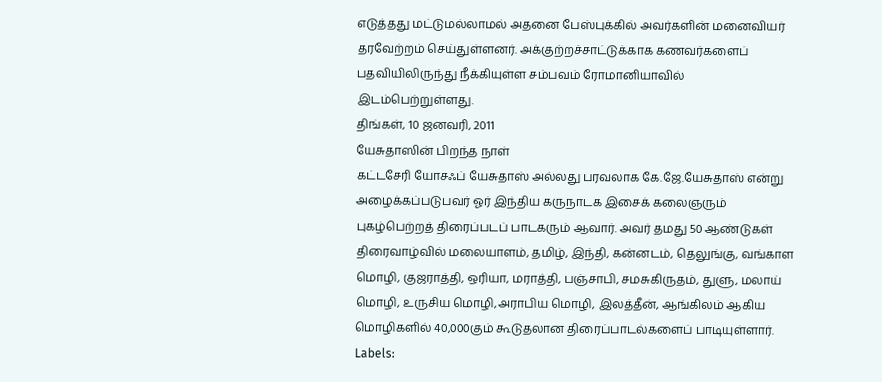எடுத்தது மட்டுமல்லாமல் அதனை பேஸ்புக்கில் அவர்களின் மனைவியர் தரவேற்றம் செய்துள்ளனர். அக்குற்றச்சாட்டுக்காக கணவர்களைப் பதவியிலிருந்து நீக்கியுள்ள சம்பவம் ரோமானியாவில் இடம்பெற்றுள்ளது.
திங்கள், 10 ஜனவரி, 2011
யேசுதாஸின் பிறந்த நாள்
கட்டசேரி யோசஃப் யேசுதாஸ் அல்லது பரவலாக கே.ஜே.யேசுதாஸ் என்று அழைக்கப்படுபவர் ஓர் இந்திய கருநாடக இசைக் கலைஞரும் புகழ்பெற்றத் திரைப்படப் பாடகரும் ஆவார். அவர் தமது 50 ஆண்டுகள் திரைவாழ்வில் மலையாளம், தமிழ், இந்தி, கன்னடம், தெலுங்கு, வங்காள மொழி, குஜராத்தி, ஒரியா, மராத்தி, பஞ்சாபி, சமசுகிருதம், துளு, மலாய் மொழி, உருசிய மொழி,அராபிய மொழி, இலத்தீன், ஆங்கிலம் ஆகிய மொழிகளில் 40,000கும் கூடுதலான திரைப்பாடல்களைப் பாடியுள்ளார்.
Labels: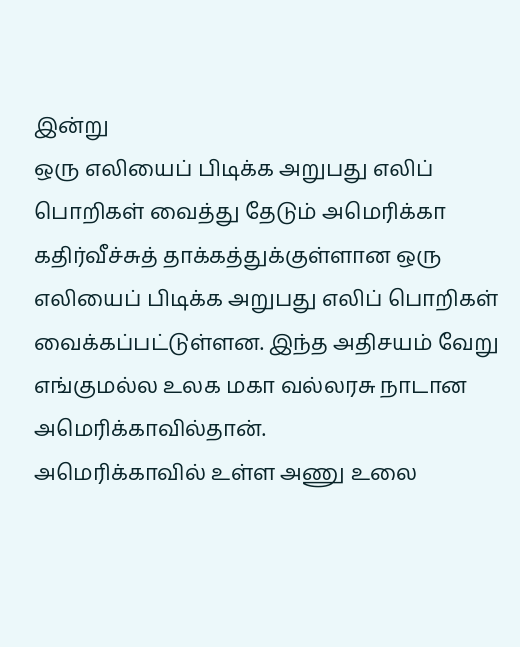இன்று
ஒரு எலியைப் பிடிக்க அறுபது எலிப் பொறிகள் வைத்து தேடும் அமெரிக்கா
கதிர்வீச்சுத் தாக்கத்துக்குள்ளான ஒரு எலியைப் பிடிக்க அறுபது எலிப் பொறிகள் வைக்கப்பட்டுள்ளன. இந்த அதிசயம் வேறு எங்குமல்ல உலக மகா வல்லரசு நாடான அமெரிக்காவில்தான்.
அமெரிக்காவில் உள்ள அணு உலை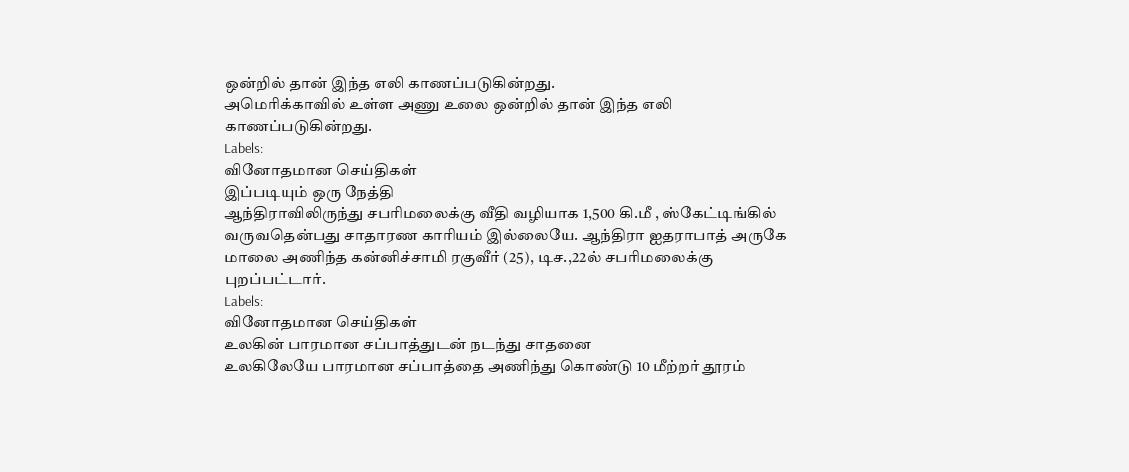ஒன்றில் தான் இந்த எலி காணப்படுகின்றது.
அமெரிக்காவில் உள்ள அணு உலை ஒன்றில் தான் இந்த எலி காணப்படுகின்றது.
Labels:
வினோதமான செய்திகள்
இப்படியும் ஒரு நேத்தி
ஆந்திராவிலிருந்து சபரிமலைக்கு வீதி வழியாக 1,500 கி.மீ , ஸ்கேட்டிங்கில் வருவதென்பது சாதாரண காரியம் இல்லையே. ஆந்திரா ஐதராபாத் அருகே மாலை அணிந்த கன்னிச்சாமி ரகுவீர் (25), டிச.,22ல் சபரிமலைக்கு புறப்பட்டார்.
Labels:
வினோதமான செய்திகள்
உலகின் பாரமான சப்பாத்துடன் நடந்து சாதனை
உலகிலேயே பாரமான சப்பாத்தை அணிந்து கொண்டு 10 மீற்றர் தூரம்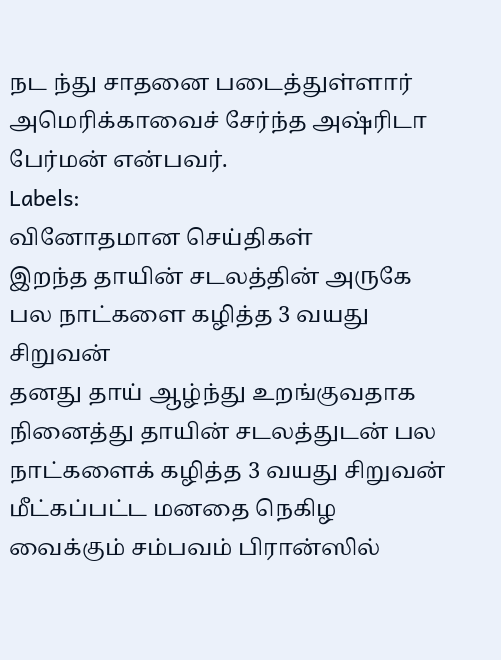நட ந்து சாதனை படைத்துள்ளார் அமெரிக்காவைச் சேர்ந்த அஷ்ரிடா பேர்மன் என்பவர்.
Labels:
வினோதமான செய்திகள்
இறந்த தாயின் சடலத்தின் அருகே பல நாட்களை கழித்த 3 வயது சிறுவன்
தனது தாய் ஆழ்ந்து உறங்குவதாக நினைத்து தாயின் சடலத்துடன் பல நாட்களைக் கழித்த 3 வயது சிறுவன் மீட்கப்பட்ட மனதை நெகிழ வைக்கும் சம்பவம் பிரான்ஸில்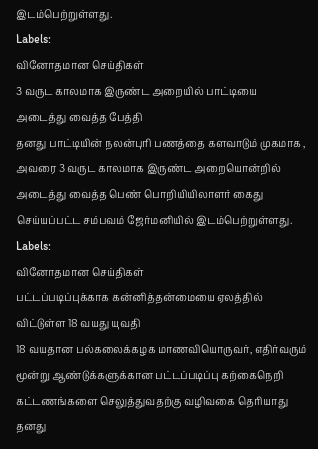இடம்பெற்றுள்ளது.
Labels:
வினோதமான செய்திகள்
3 வருட காலமாக இருண்ட அறையில் பாட்டியை அடைத்து வைத்த பேத்தி
தனது பாட்டியின் நலன்புரி பணத்தை களவாடும் முகமாக , அவரை 3 வருட காலமாக இருண்ட அறையொன்றில் அடைத்து வைத்த பெண் பொறியியிலாளர் கைது செய்யப்பட்ட சம்பவம் ஜேர்மனியில் இடம்பெற்றுள்ளது.
Labels:
வினோதமான செய்திகள்
பட்டப்படிப்புக்காக கன்னித்தன்மையை ஏலத்தில் விட்டுள்ள 18 வயது யுவதி
18 வயதான பல்கலைக்கழக மாணவியொருவர், எதிர்வரும் மூன்று ஆண்டுக்களுக்கான பட்டப்படிப்பு கற்கைநெறி கட்டணங்களை செலுத்துவதற்கு வழிவகை தெரியாது தனது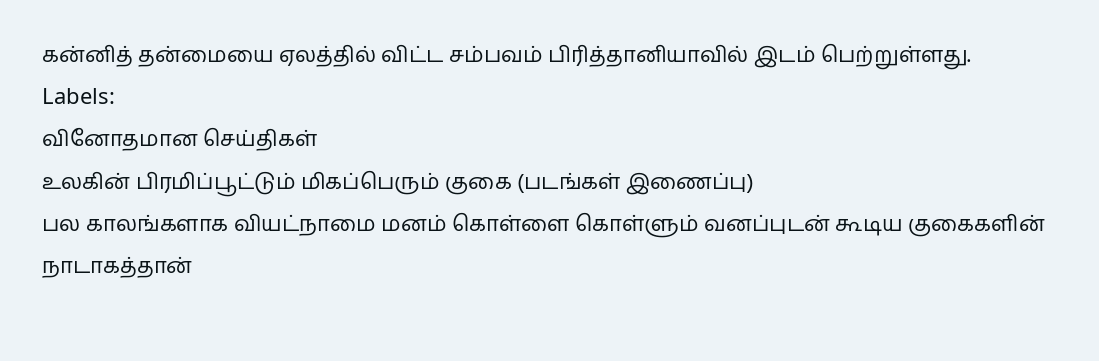கன்னித் தன்மையை ஏலத்தில் விட்ட சம்பவம் பிரித்தானியாவில் இடம் பெற்றுள்ளது.
Labels:
வினோதமான செய்திகள்
உலகின் பிரமிப்பூட்டும் மிகப்பெரும் குகை (படங்கள் இணைப்பு)
பல காலங்களாக வியட்நாமை மனம் கொள்ளை கொள்ளும் வனப்புடன் கூடிய குகைகளின் நாடாகத்தான்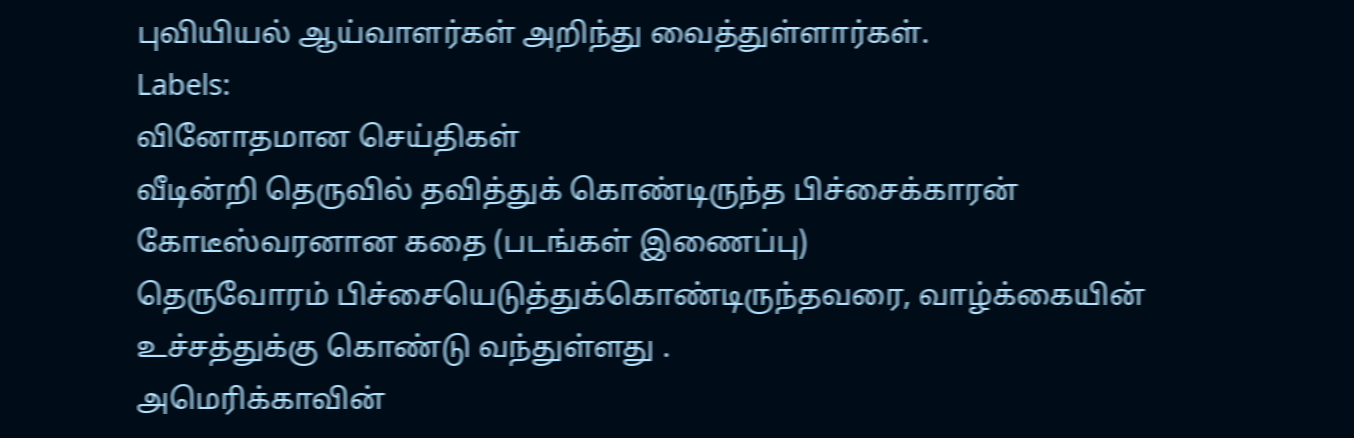புவியியல் ஆய்வாளர்கள் அறிந்து வைத்துள்ளார்கள்.
Labels:
வினோதமான செய்திகள்
வீடின்றி தெருவில் தவித்துக் கொண்டிருந்த பிச்சைக்காரன் கோடீஸ்வரனான கதை (படங்கள் இணைப்பு)
தெருவோரம் பிச்சையெடுத்துக்கொண்டிருந்தவரை, வாழ்க்கையின் உச்சத்துக்கு கொண்டு வந்துள்ளது .
அமெரிக்காவின்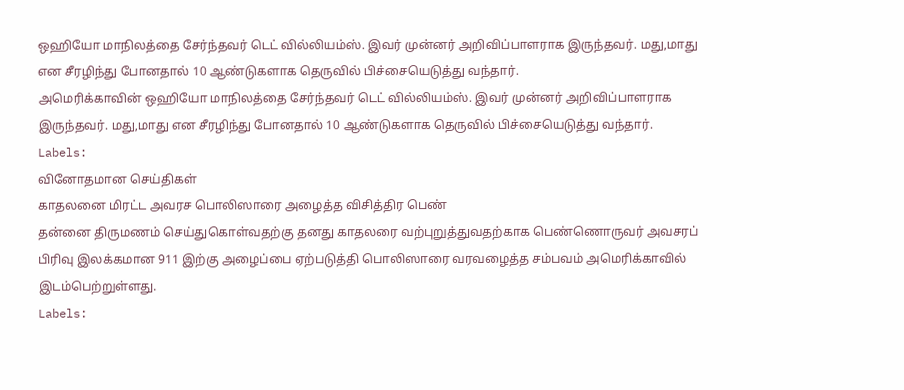ஒஹியோ மாநிலத்தை சேர்ந்தவர் டெட் வில்லியம்ஸ். இவர் முன்னர் அறிவிப்பாளராக இருந்தவர். மது,மாது என சீரழிந்து போனதால் 10 ஆண்டுகளாக தெருவில் பிச்சையெடுத்து வந்தார்.
அமெரிக்காவின் ஒஹியோ மாநிலத்தை சேர்ந்தவர் டெட் வில்லியம்ஸ். இவர் முன்னர் அறிவிப்பாளராக இருந்தவர். மது,மாது என சீரழிந்து போனதால் 10 ஆண்டுகளாக தெருவில் பிச்சையெடுத்து வந்தார்.
Labels:
வினோதமான செய்திகள்
காதலனை மிரட்ட அவரச பொலிஸாரை அழைத்த விசித்திர பெண்
தன்னை திருமணம் செய்துகொள்வதற்கு தனது காதலரை வற்புறுத்துவதற்காக பெண்ணொருவர் அவசரப் பிரிவு இலக்கமான 911 இற்கு அழைப்பை ஏற்படுத்தி பொலிஸாரை வரவழைத்த சம்பவம் அமெரிக்காவில் இடம்பெற்றுள்ளது.
Labels: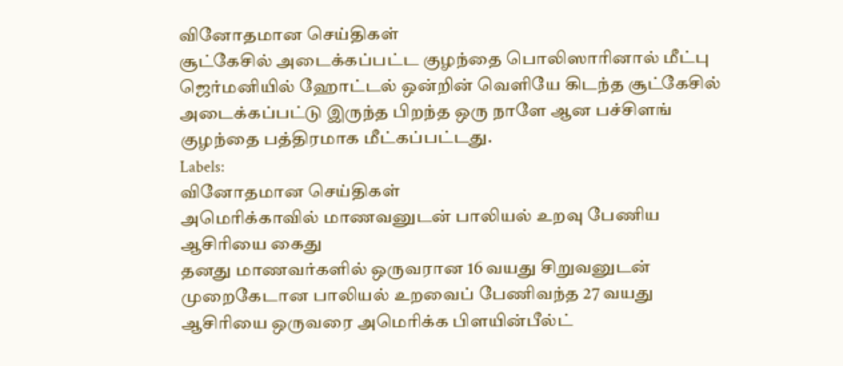வினோதமான செய்திகள்
சூட்கேசில் அடைக்கப்பட்ட குழந்தை பொலிஸாரினால் மீட்பு
ஜெர்மனியில் ஹோட்டல் ஒன்றின் வெளியே கிடந்த சூட்கேசில் அடைக்கப்பட்டு இருந்த பிறந்த ஒரு நாளே ஆன பச்சிளங் குழந்தை பத்திரமாக மீட்கப்பட்டது.
Labels:
வினோதமான செய்திகள்
அமெரிக்காவில் மாணவனுடன் பாலியல் உறவு பேணிய ஆசிரியை கைது
தனது மாணவர்களில் ஒருவரான 16 வயது சிறுவனுடன் முறைகேடான பாலியல் உறவைப் பேணிவந்த 27 வயது ஆசிரியை ஒருவரை அமெரிக்க பிளயின்பீல்ட்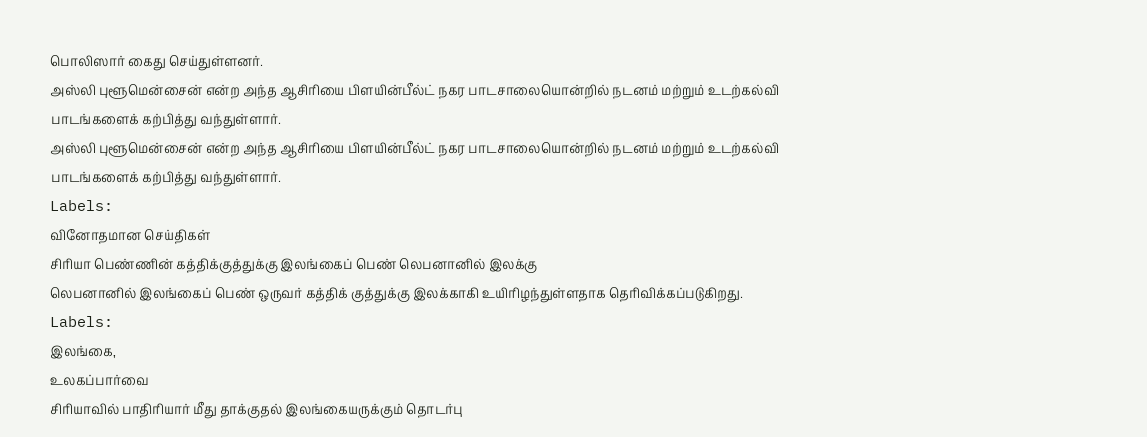பொலிஸார் கைது செய்துள்ளனர்.
அஸ்லி புளூமென்சைன் என்ற அந்த ஆசிரியை பிளயின்பீல்ட் நகர பாடசாலையொன்றில் நடனம் மற்றும் உடற்கல்வி பாடங்களைக் கற்பித்து வந்துள்ளார்.
அஸ்லி புளூமென்சைன் என்ற அந்த ஆசிரியை பிளயின்பீல்ட் நகர பாடசாலையொன்றில் நடனம் மற்றும் உடற்கல்வி பாடங்களைக் கற்பித்து வந்துள்ளார்.
Labels:
வினோதமான செய்திகள்
சிரியா பெண்ணின் கத்திக்குத்துக்கு இலங்கைப் பெண் லெபனானில் இலக்கு
லெபனானில் இலங்கைப் பெண் ஒருவர் கத்திக் குத்துக்கு இலக்காகி உயிரிழந்துள்ளதாக தெரிவிக்கப்படுகிறது.
Labels:
இலங்கை,
உலகப்பார்வை
சிரியாவில் பாதிரியார் மீது தாக்குதல் இலங்கையருக்கும் தொடர்பு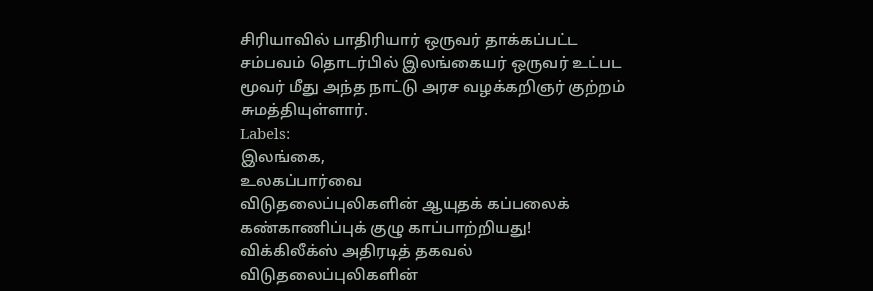சிரியாவில் பாதிரியார் ஒருவர் தாக்கப்பட்ட சம்பவம் தொடர்பில் இலங்கையர் ஒருவர் உட்பட மூவர் மீது அந்த நாட்டு அரச வழக்கறிஞர் குற்றம் சுமத்தியுள்ளார்.
Labels:
இலங்கை,
உலகப்பார்வை
விடுதலைப்புலிகளின் ஆயுதக் கப்பலைக் கண்காணிப்புக் குழு காப்பாற்றியது!
விக்கிலீக்ஸ் அதிரடித் தகவல்
விடுதலைப்புலிகளின்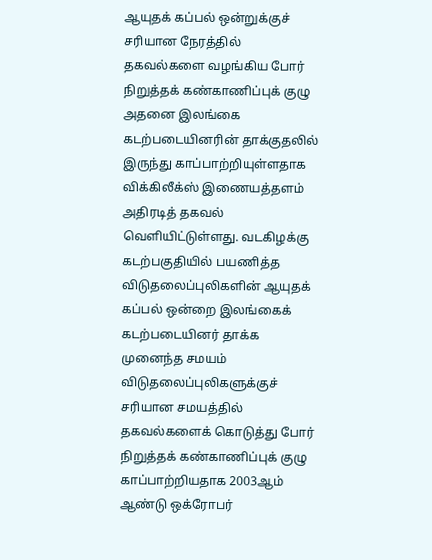ஆயுதக் கப்பல் ஒன்றுக்குச் சரியான நேரத்தில் தகவல்களை வழங்கிய போர் நிறுத்தக் கண்காணிப்புக் குழு அதனை இலங்கை கடற்படையினரின் தாக்குதலில் இருந்து காப்பாற்றியுள்ளதாக விக்கிலீக்ஸ் இணையத்தளம் அதிரடித் தகவல் வெளியிட்டுள்ளது. வடகிழக்கு கடற்பகுதியில் பயணித்த விடுதலைப்புலிகளின் ஆயுதக் கப்பல் ஒன்றை இலங்கைக் கடற்படையினர் தாக்க முனைந்த சமயம் விடுதலைப்புலிகளுக்குச் சரியான சமயத்தில் தகவல்களைக் கொடுத்து போர் நிறுத்தக் கண்காணிப்புக் குழு காப்பாற்றியதாக 2003ஆம் ஆண்டு ஒக்ரோபர்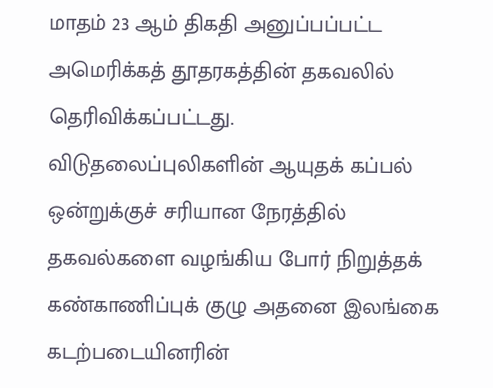மாதம் 23 ஆம் திகதி அனுப்பப்பட்ட அமெரிக்கத் தூதரகத்தின் தகவலில் தெரிவிக்கப்பட்டது.
விடுதலைப்புலிகளின் ஆயுதக் கப்பல் ஒன்றுக்குச் சரியான நேரத்தில் தகவல்களை வழங்கிய போர் நிறுத்தக் கண்காணிப்புக் குழு அதனை இலங்கை கடற்படையினரின்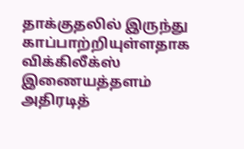தாக்குதலில் இருந்து காப்பாற்றியுள்ளதாக விக்கிலீக்ஸ் இணையத்தளம் அதிரடித்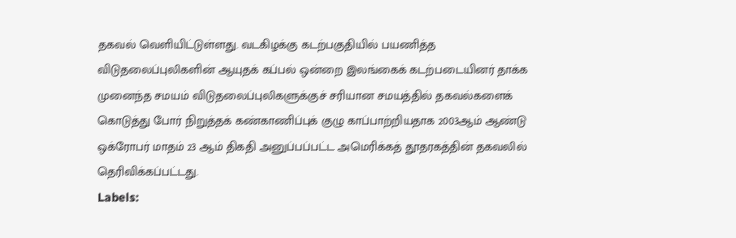தகவல் வெளியிட்டுள்ளது. வடகிழக்கு கடற்பகுதியில் பயணித்த விடுதலைப்புலிகளின் ஆயுதக் கப்பல் ஒன்றை இலங்கைக் கடற்படையினர் தாக்க முனைந்த சமயம் விடுதலைப்புலிகளுக்குச் சரியான சமயத்தில் தகவல்களைக் கொடுத்து போர் நிறுத்தக் கண்காணிப்புக் குழு காப்பாற்றியதாக 2003ஆம் ஆண்டு ஒக்ரோபர் மாதம் 23 ஆம் திகதி அனுப்பப்பட்ட அமெரிக்கத் தூதரகத்தின் தகவலில் தெரிவிக்கப்பட்டது.
Labels: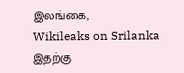இலங்கை,
Wikileaks on Srilanka
இதற்கு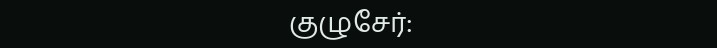குழுசேர்: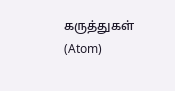கருத்துகள் (Atom)